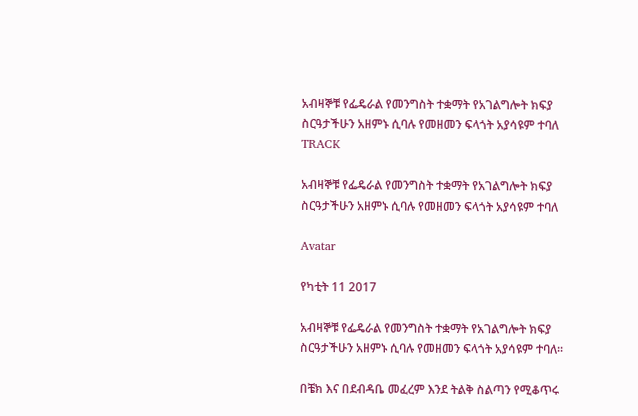አብዛኞቹ የፌዴራል የመንግስት ተቋማት የአገልግሎት ክፍያ ስርዓታችሁን አዘምኑ ሲባሉ የመዘመን ፍላጎት አያሳዩም ተባለ
TRACK

አብዛኞቹ የፌዴራል የመንግስት ተቋማት የአገልግሎት ክፍያ ስርዓታችሁን አዘምኑ ሲባሉ የመዘመን ፍላጎት አያሳዩም ተባለ

Avatar

የካቲት 11 2017

አብዛኞቹ የፌዴራል የመንግስት ተቋማት የአገልግሎት ክፍያ ስርዓታችሁን አዘምኑ ሲባሉ የመዘመን ፍላጎት አያሳዩም ተባለ፡፡

በቼክ እና በደብዳቤ መፈረም እንደ ትልቅ ስልጣን የሚቆጥሩ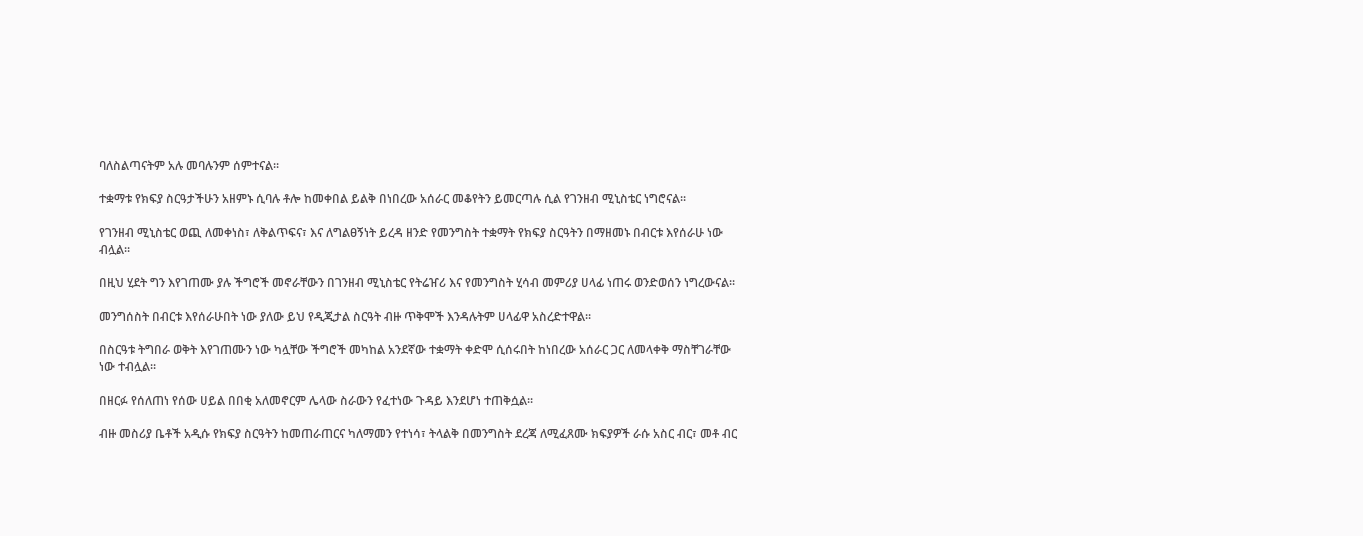ባለስልጣናትም አሉ መባሉንም ሰምተናል፡፡

ተቋማቱ የክፍያ ስርዓታችሁን አዘምኑ ሲባሉ ቶሎ ከመቀበል ይልቅ በነበረው አሰራር መቆየትን ይመርጣሉ ሲል የገንዘብ ሚኒስቴር ነግሮናል፡፡

የገንዘብ ሚኒስቴር ወጪ ለመቀነስ፣ ለቅልጥፍና፣ እና ለግልፀኝነት ይረዳ ዘንድ የመንግስት ተቋማት የክፍያ ስርዓትን በማዘመኑ በብርቱ እየሰራሁ ነው ብሏል፡፡

በዚህ ሂደት ግን እየገጠሙ ያሉ ችግሮች መኖራቸውን በገንዘብ ሚኒስቴር የትሬዠሪ እና የመንግስት ሂሳብ መምሪያ ሀላፊ ነጠሩ ወንድወሰን ነግረውናል፡፡

መንግሰስት በብርቱ እየሰራሁበት ነው ያለው ይህ የዲጂታል ስርዓት ብዙ ጥቅሞች እንዳሉትም ሀላፊዋ አስረድተዋል፡፡

በስርዓቱ ትግበራ ወቅት እየገጠሙን ነው ካሏቸው ችግሮች መካከል አንደኛው ተቋማት ቀድሞ ሲሰሩበት ከነበረው አሰራር ጋር ለመላቀቅ ማስቸገራቸው ነው ተብሏል፡፡

በዘርፉ የሰለጠነ የሰው ሀይል በበቂ አለመኖርም ሌላው ስራውን የፈተነው ጉዳይ እንደሆነ ተጠቅሷል፡፡

ብዙ መስሪያ ቤቶች አዲሱ የክፍያ ስርዓትን ከመጠራጠርና ካለማመን የተነሳ፣ ትላልቅ በመንግስት ደረጃ ለሚፈጸሙ ክፍያዎች ራሱ አስር ብር፣ መቶ ብር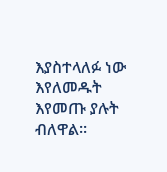እያስተላለፉ ነው እየለመዱት እየመጡ ያሉት ብለዋል፡፡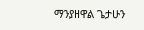ማንያዘዋል ጌታሁን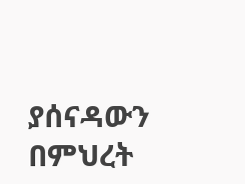ያሰናዳውን በምህረት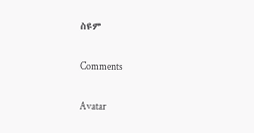ስዩም

Comments

Avatar